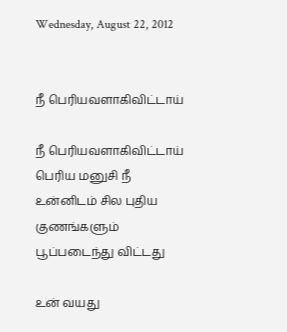Wednesday, August 22, 2012


நீ பெரியவளாகிவிட்டாய்

நீ பெரியவளாகிவிட்டாய்
பெரிய மனுசி நீ
உன்னிடம் சில புதிய
குணங்களும்
பூப்படைந்து விட்டது

உன் வயது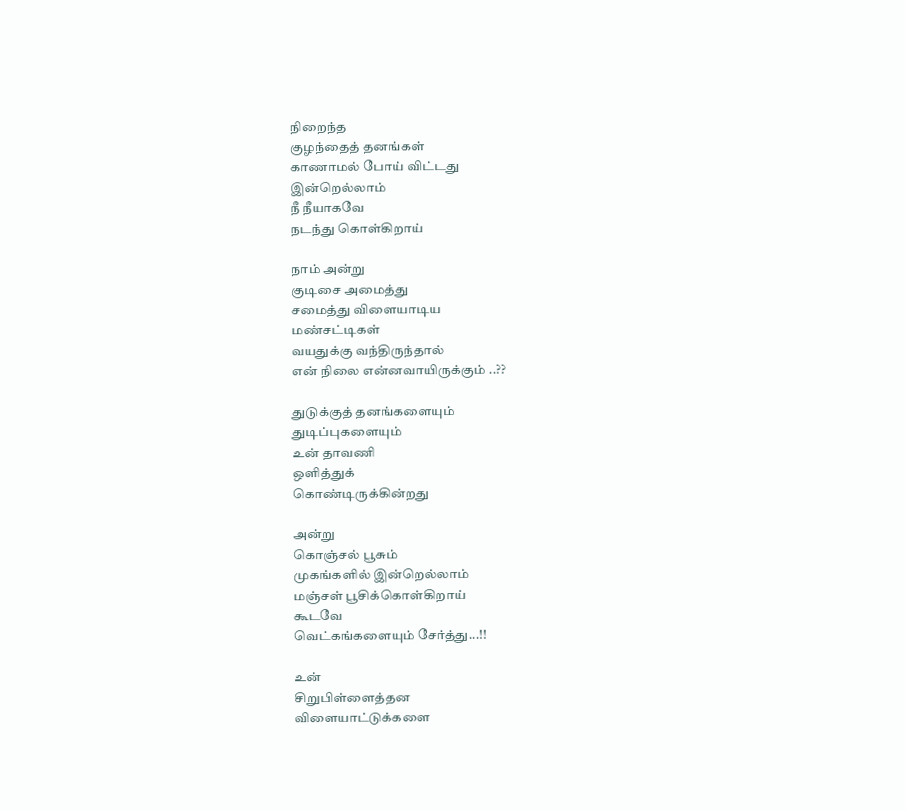நிறைந்த
குழந்தைத் தனங்கள்
காணாமல் போய் விட்டது
இன்றெல்லாம்
நீ நீயாகவே
நடந்து கொள்கிறாய்

நாம் அன்று
குடிசை அமைத்து
சமைத்து விளையாடிய
மண்சட்டிகள்
வயதுக்கு வந்திருந்தால்
என் நிலை என்னவாயிருக்கும் ..??

துடுக்குத் தனங்களையும்
துடிப்புகளையும்
உன் தாவணி
ஒளித்துக்
கொண்டிருக்கின்றது

அன்று
கொஞ்சல் பூசும்
முகங்களில் இன்றெல்லாம்
மஞ்சள் பூசிக்கொள்கிறாய்
கூடவே
வெட்கங்களையும் சேர்த்து...!!

உன்
சிறுபிள்ளைத்தன
விளையாட்டுக்களை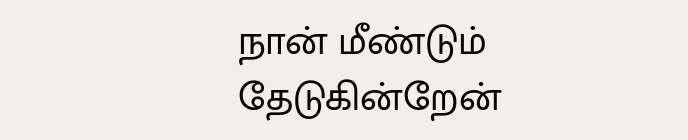நான் மீண்டும் தேடுகின்றேன்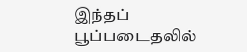இந்தப் பூப்படைதலில்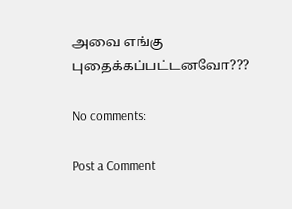அவை எங்கு
புதைக்கப்பட்டனவோ???

No comments:

Post a Comment